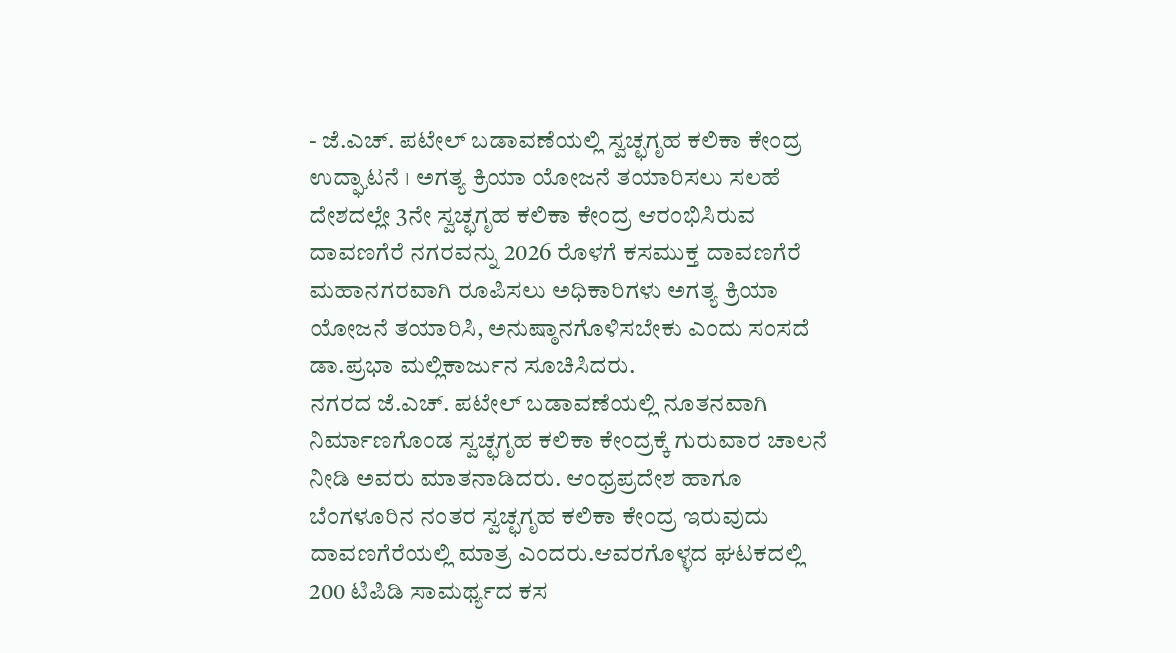- ಜೆ.ಎಚ್. ಪಟೇಲ್ ಬಡಾವಣೆಯಲ್ಲಿ ಸ್ವಚ್ಛಗೃಹ ಕಲಿಕಾ ಕೇಂದ್ರ ಉದ್ಘಾಟನೆ । ಅಗತ್ಯ ಕ್ರಿಯಾ ಯೋಜನೆ ತಯಾರಿಸಲು ಸಲಹೆ
ದೇಶದಲ್ಲೇ 3ನೇ ಸ್ವಚ್ಛಗೃಹ ಕಲಿಕಾ ಕೇಂದ್ರ ಆರಂಭಿಸಿರುವ ದಾವಣಗೆರೆ ನಗರವನ್ನು 2026 ರೊಳಗೆ ಕಸಮುಕ್ತ ದಾವಣಗೆರೆ ಮಹಾನಗರವಾಗಿ ರೂಪಿಸಲು ಅಧಿಕಾರಿಗಳು ಅಗತ್ಯ ಕ್ರಿಯಾ ಯೋಜನೆ ತಯಾರಿಸಿ, ಅನುಷ್ಠಾನಗೊಳಿಸಬೇಕು ಎಂದು ಸಂಸದೆ ಡಾ.ಪ್ರಭಾ ಮಲ್ಲಿಕಾರ್ಜುನ ಸೂಚಿಸಿದರು.
ನಗರದ ಜೆ.ಎಚ್. ಪಟೇಲ್ ಬಡಾವಣೆಯಲ್ಲಿ ನೂತನವಾಗಿ ನಿರ್ಮಾಣಗೊಂಡ ಸ್ವಚ್ಛಗೃಹ ಕಲಿಕಾ ಕೇಂದ್ರಕ್ಕೆ ಗುರುವಾರ ಚಾಲನೆ ನೀಡಿ ಅವರು ಮಾತನಾಡಿದರು. ಆಂಧ್ರಪ್ರದೇಶ ಹಾಗೂ ಬೆಂಗಳೂರಿನ ನಂತರ ಸ್ವಚ್ಛಗೃಹ ಕಲಿಕಾ ಕೇಂದ್ರ ಇರುವುದು ದಾವಣಗೆರೆಯಲ್ಲಿ ಮಾತ್ರ ಎಂದರು.ಆವರಗೊಳ್ಳದ ಘಟಕದಲ್ಲಿ 200 ಟಿಪಿಡಿ ಸಾಮರ್ಥ್ಯದ ಕಸ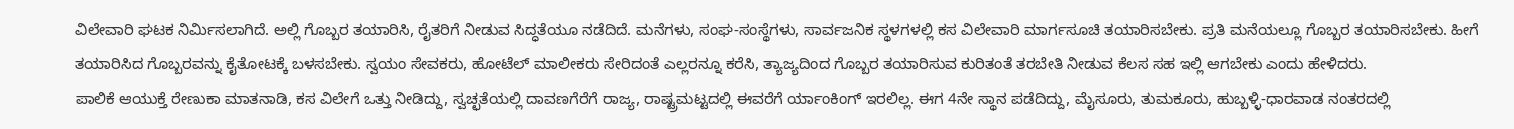ವಿಲೇವಾರಿ ಘಟಕ ನಿರ್ಮಿಸಲಾಗಿದೆ. ಅಲ್ಲಿ ಗೊಬ್ಬರ ತಯಾರಿಸಿ, ರೈತರಿಗೆ ನೀಡುವ ಸಿದ್ಧತೆಯೂ ನಡೆದಿದೆ. ಮನೆಗಳು, ಸಂಘ-ಸಂಸ್ಥೆಗಳು, ಸಾರ್ವಜನಿಕ ಸ್ಥಳಗಳಲ್ಲಿ ಕಸ ವಿಲೇವಾರಿ ಮಾರ್ಗಸೂಚಿ ತಯಾರಿಸಬೇಕು. ಪ್ರತಿ ಮನೆಯಲ್ಲೂ ಗೊಬ್ಬರ ತಯಾರಿಸಬೇಕು. ಹೀಗೆ ತಯಾರಿಸಿದ ಗೊಬ್ಬರವನ್ನು ಕೈತೋಟಕ್ಕೆ ಬಳಸಬೇಕು. ಸ್ವಯಂ ಸೇವಕರು, ಹೋಟೆಲ್ ಮಾಲೀಕರು ಸೇರಿದಂತೆ ಎಲ್ಲರನ್ನೂ ಕರೆಸಿ, ತ್ಯಾಜ್ಯದಿಂದ ಗೊಬ್ಬರ ತಯಾರಿಸುವ ಕುರಿತಂತೆ ತರಬೇತಿ ನೀಡುವ ಕೆಲಸ ಸಹ ಇಲ್ಲಿ ಆಗಬೇಕು ಎಂದು ಹೇಳಿದರು.
ಪಾಲಿಕೆ ಆಯುಕ್ತೆ ರೇಣುಕಾ ಮಾತನಾಡಿ, ಕಸ ವಿಲೇಗೆ ಒತ್ತು ನೀಡಿದ್ದು, ಸ್ವಚ್ಛತೆಯಲ್ಲಿ ದಾವಣಗೆರೆಗೆ ರಾಜ್ಯ, ರಾಷ್ಟ್ರಮಟ್ಟದಲ್ಲಿ ಈವರೆಗೆ ರ್ಯಾಂಕಿಂಗ್ ಇರಲಿಲ್ಲ. ಈಗ 4ನೇ ಸ್ಥಾನ ಪಡೆದಿದ್ದು, ಮೈಸೂರು, ತುಮಕೂರು, ಹುಬ್ಬಳ್ಳಿ-ಧಾರವಾಡ ನಂತರದಲ್ಲಿ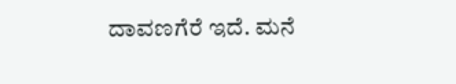ದಾವಣಗೆರೆ ಇದೆ. ಮನೆ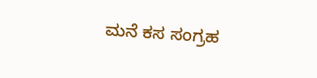ಮನೆ ಕಸ ಸಂಗ್ರಹ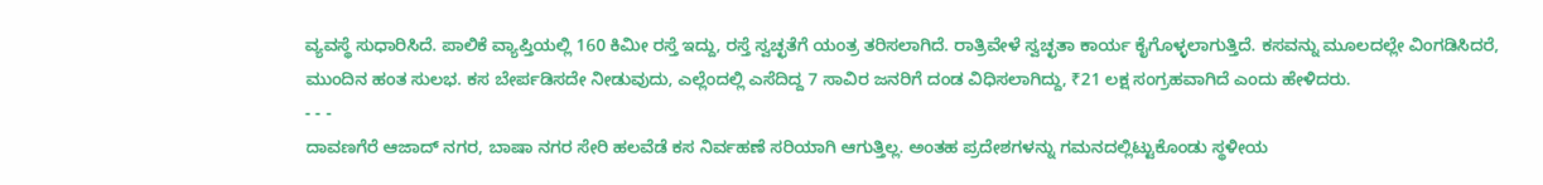ವ್ಯವಸ್ಥೆ ಸುಧಾರಿಸಿದೆ. ಪಾಲಿಕೆ ವ್ಯಾಪ್ತಿಯಲ್ಲಿ 160 ಕಿಮೀ ರಸ್ತೆ ಇದ್ದು, ರಸ್ತೆ ಸ್ವಚ್ಛತೆಗೆ ಯಂತ್ರ ತರಿಸಲಾಗಿದೆ. ರಾತ್ರಿವೇಳೆ ಸ್ವಚ್ಛತಾ ಕಾರ್ಯ ಕೈಗೊಳ್ಳಲಾಗುತ್ತಿದೆ. ಕಸವನ್ನು ಮೂಲದಲ್ಲೇ ವಿಂಗಡಿಸಿದರೆ, ಮುಂದಿನ ಹಂತ ಸುಲಭ. ಕಸ ಬೇರ್ಪಡಿಸದೇ ನೀಡುವುದು, ಎಲ್ಲೆಂದಲ್ಲಿ ಎಸೆದಿದ್ದ 7 ಸಾವಿರ ಜನರಿಗೆ ದಂಡ ವಿಧಿಸಲಾಗಿದ್ದು, ₹21 ಲಕ್ಷ ಸಂಗ್ರಹವಾಗಿದೆ ಎಂದು ಹೇಳಿದರು.
- - -
ದಾವಣಗೆರೆ ಆಜಾದ್ ನಗರ, ಬಾಷಾ ನಗರ ಸೇರಿ ಹಲವೆಡೆ ಕಸ ನಿರ್ವಹಣೆ ಸರಿಯಾಗಿ ಆಗುತ್ತಿಲ್ಲ. ಅಂತಹ ಪ್ರದೇಶಗಳನ್ನು ಗಮನದಲ್ಲಿಟ್ಟುಕೊಂಡು ಸ್ಥಳೀಯ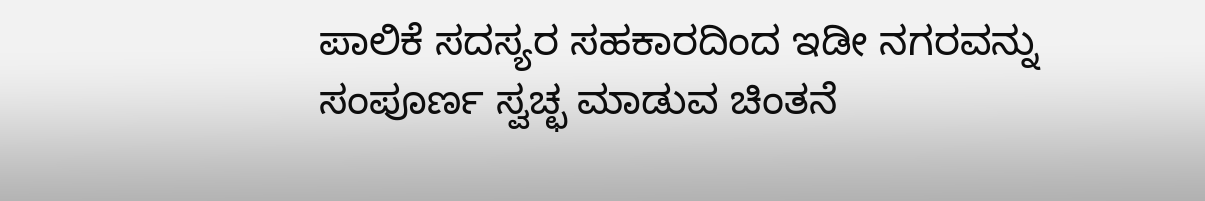ಪಾಲಿಕೆ ಸದಸ್ಯರ ಸಹಕಾರದಿಂದ ಇಡೀ ನಗರವನ್ನು ಸಂಪೂರ್ಣ ಸ್ವಚ್ಛ ಮಾಡುವ ಚಿಂತನೆ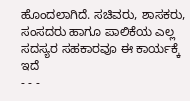ಹೊಂದಲಾಗಿದೆ. ಸಚಿವರು, ಶಾಸಕರು, ಸಂಸದರು ಹಾಗೂ ಪಾಲಿಕೆಯ ಎಲ್ಲ ಸದಸ್ಯರ ಸಹಕಾರವೂ ಈ ಕಾರ್ಯಕ್ಕೆ ಇದೆ
- - -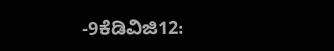-9ಕೆಡಿವಿಜಿ12: